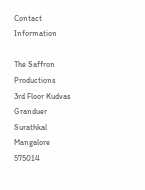Contact Information

The Saffron Productions
3rd Floor Kudvas Granduer
Surathkal Mangalore 575014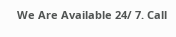We Are Available 24/ 7. Call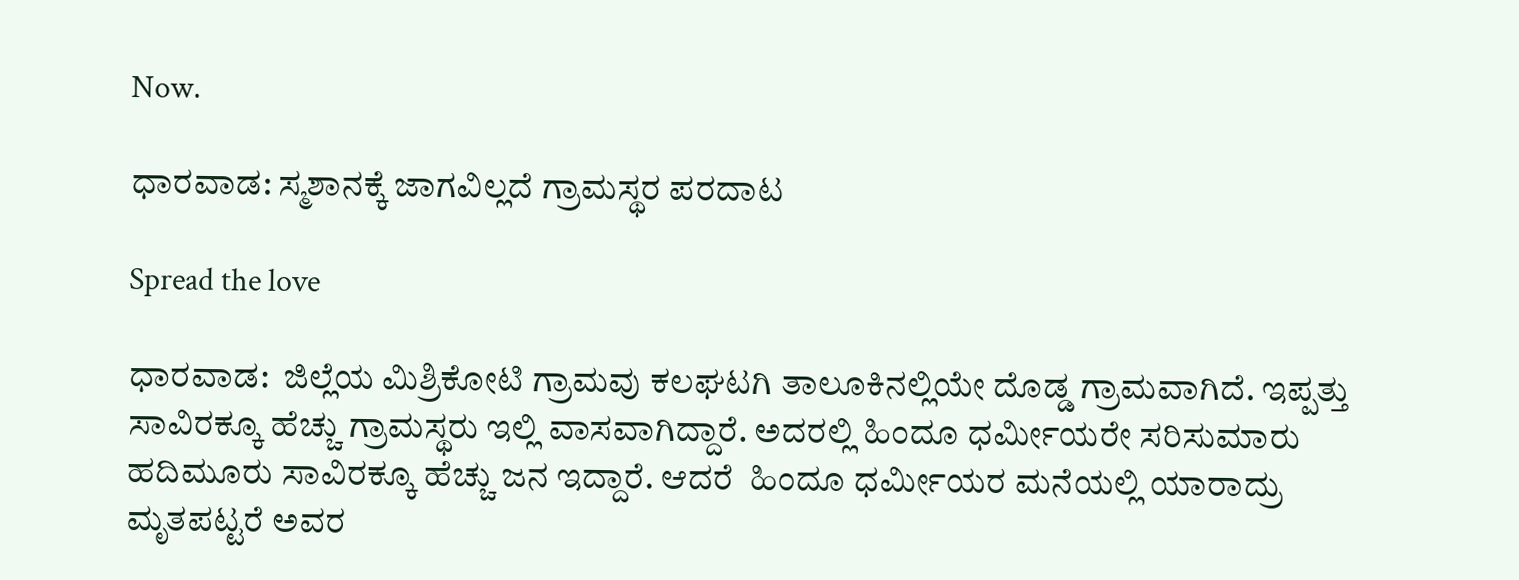Now.

ಧಾರವಾಡ: ಸ್ಮಶಾನಕ್ಕೆ ಜಾಗವಿಲ್ಲದೆ ಗ್ರಾಮಸ್ಥರ ಪರದಾಟ

Spread the love

ಧಾರವಾಡ:  ಜಿಲ್ಲೆಯ ಮಿಶ್ರಿಕೋಟಿ ಗ್ರಾಮವು ಕಲಘಟಗಿ ತಾಲೂಕಿನಲ್ಲಿಯೇ ದೊಡ್ಡ ಗ್ರಾಮವಾಗಿದೆ. ಇಪ್ಪತ್ತು ಸಾವಿರಕ್ಕೂ ಹೆಚ್ಚು ಗ್ರಾಮಸ್ಥರು ಇಲ್ಲಿ ವಾಸವಾಗಿದ್ದಾರೆ. ಅದರಲ್ಲಿ ಹಿಂದೂ ಧರ್ಮೀಯರೇ ಸರಿಸುಮಾರು ಹದಿಮೂರು ಸಾವಿರಕ್ಕೂ ಹೆಚ್ಚು ಜನ ಇದ್ದಾರೆ. ಆದರೆ  ಹಿಂದೂ ಧರ್ಮೀಯರ ಮನೆಯಲ್ಲಿ ಯಾರಾದ್ರು ಮೃತಪಟ್ಟರೆ ಅವರ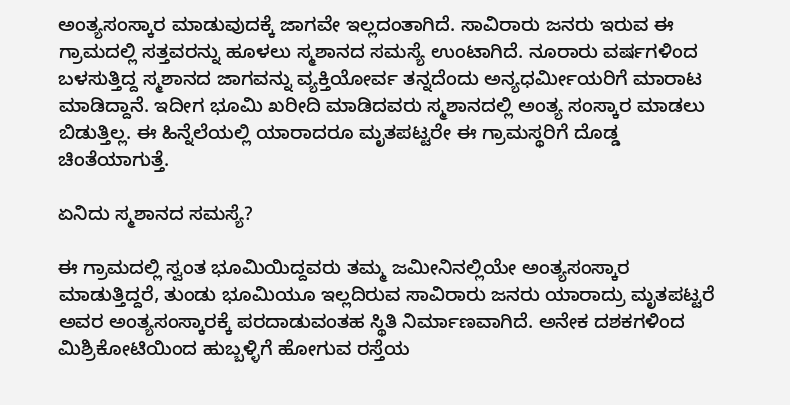ಅಂತ್ಯಸಂಸ್ಕಾರ ಮಾಡುವುದಕ್ಕೆ ಜಾಗವೇ ಇಲ್ಲದಂತಾಗಿದೆ. ಸಾವಿರಾರು ಜನರು ಇರುವ ಈ  ಗ್ರಾಮದಲ್ಲಿ ಸತ್ತವರನ್ನು ಹೂಳಲು ಸ್ಮಶಾನದ ಸಮಸ್ಯೆ ಉಂಟಾಗಿದೆ. ನೂರಾರು ವರ್ಷಗಳಿಂದ ಬಳಸುತ್ತಿದ್ದ ಸ್ಮಶಾನದ ಜಾಗವನ್ನು ವ್ಯಕ್ತಿಯೋರ್ವ ತನ್ನದೆಂದು ಅನ್ಯಧರ್ಮೀಯರಿಗೆ ಮಾರಾಟ ಮಾಡಿದ್ದಾನೆ. ಇದೀಗ ಭೂಮಿ ಖರೀದಿ ಮಾಡಿದವರು ಸ್ಮಶಾನದಲ್ಲಿ ಅಂತ್ಯ ಸಂಸ್ಕಾರ ಮಾಡಲು ಬಿಡುತ್ತಿಲ್ಲ. ಈ ಹಿನ್ನೆಲೆಯಲ್ಲಿ ಯಾರಾದರೂ ಮೃತಪಟ್ಟರೇ ಈ ಗ್ರಾಮಸ್ಥರಿಗೆ ದೊಡ್ಡ ಚಿಂತೆಯಾಗುತ್ತೆ.

ಏನಿದು ಸ್ಮಶಾನದ ಸಮಸ್ಯೆ?

ಈ ಗ್ರಾಮದಲ್ಲಿ ಸ್ವಂತ ಭೂಮಿಯಿದ್ದವರು ತಮ್ಮ ಜಮೀನಿನಲ್ಲಿಯೇ ಅಂತ್ಯಸಂಸ್ಕಾರ ಮಾಡುತ್ತಿದ್ದರೆ, ತುಂಡು ಭೂಮಿಯೂ ಇಲ್ಲದಿರುವ ಸಾವಿರಾರು ಜನರು ಯಾರಾದ್ರು ಮೃತಪಟ್ಟರೆ ಅವರ ಅಂತ್ಯಸಂಸ್ಕಾರಕ್ಕೆ ಪರದಾಡುವಂತಹ ಸ್ಥಿತಿ ನಿರ್ಮಾಣವಾಗಿದೆ. ಅನೇಕ ದಶಕಗಳಿಂದ ಮಿಶ್ರಿಕೋಟಿಯಿಂದ ಹುಬ್ಬಳ್ಳಿಗೆ ಹೋಗುವ ರಸ್ತೆಯ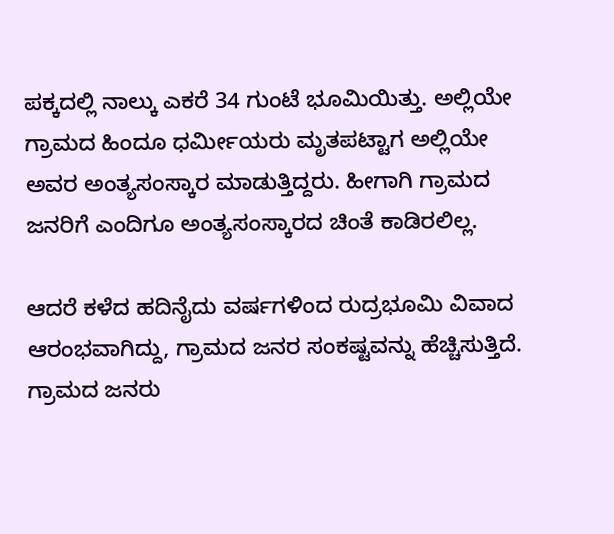ಪಕ್ಕದಲ್ಲಿ ನಾಲ್ಕು ಎಕರೆ 34 ಗುಂಟೆ ಭೂಮಿಯಿತ್ತು. ಅಲ್ಲಿಯೇ ಗ್ರಾಮದ ಹಿಂದೂ ಧರ್ಮೀಯರು ಮೃತಪಟ್ಟಾಗ ಅಲ್ಲಿಯೇ ಅವರ ಅಂತ್ಯಸಂಸ್ಕಾರ ಮಾಡುತ್ತಿದ್ದರು. ಹೀಗಾಗಿ ಗ್ರಾಮದ ಜನರಿಗೆ ಎಂದಿಗೂ ಅಂತ್ಯಸಂಸ್ಕಾರದ ಚಿಂತೆ ಕಾಡಿರಲಿಲ್ಲ.

ಆದರೆ ಕಳೆದ ಹದಿನೈದು ವರ್ಷಗಳಿಂದ ರುದ್ರಭೂಮಿ ವಿವಾದ ಆರಂಭವಾಗಿದ್ದು, ಗ್ರಾಮದ ಜನರ ಸಂಕಷ್ಟವನ್ನು ಹೆಚ್ಚಿಸುತ್ತಿದೆ. ಗ್ರಾಮದ ಜನರು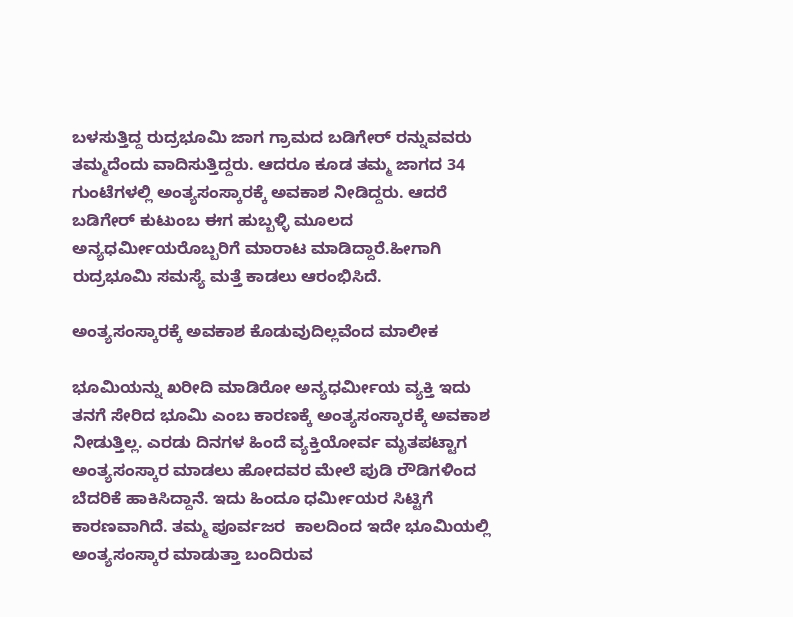ಬಳಸುತ್ತಿದ್ದ ರುದ್ರಭೂಮಿ ಜಾಗ ಗ್ರಾಮದ ಬಡಿಗೇರ್ ರನ್ನುವವರು ತಮ್ಮದೆಂದು ವಾದಿಸುತ್ತಿದ್ದರು. ಆದರೂ ಕೂಡ ತಮ್ಮ ಜಾಗದ 34 ಗುಂಟೆಗಳಲ್ಲಿ ಅಂತ್ಯಸಂಸ್ಕಾರಕ್ಕೆ ಅವಕಾಶ ನೀಡಿದ್ದರು. ಆದರೆ ಬಡಿಗೇರ್ ಕುಟುಂಬ ಈಗ ಹುಬ್ಬಳ್ಳಿ ಮೂಲದ ಅನ್ಯಧರ್ಮೀಯರೊಬ್ಬರಿಗೆ ಮಾರಾಟ ಮಾಡಿದ್ದಾರೆ.ಹೀಗಾಗಿ ರುದ್ರಭೂಮಿ ಸಮಸ್ಯೆ ಮತ್ತೆ ಕಾಡಲು ಆರಂಭಿಸಿದೆ.

ಅಂತ್ಯಸಂಸ್ಕಾರಕ್ಕೆ ಅವಕಾಶ ಕೊಡುವುದಿಲ್ಲವೆಂದ ಮಾಲೀಕ

ಭೂಮಿಯನ್ನು ಖರೀದಿ ಮಾಡಿರೋ ಅನ್ಯಧರ್ಮೀಯ ವ್ಯಕ್ತಿ ಇದು ತನಗೆ ಸೇರಿದ ಭೂಮಿ ಎಂಬ ಕಾರಣಕ್ಕೆ ಅಂತ್ಯಸಂಸ್ಕಾರಕ್ಕೆ ಅವಕಾಶ ನೀಡುತ್ತಿಲ್ಲ. ಎರಡು ದಿನಗಳ ಹಿಂದೆ ವ್ಯಕ್ತಿಯೋರ್ವ ಮೃತಪಟ್ಟಾಗ ಅಂತ್ಯಸಂಸ್ಕಾರ ಮಾಡಲು ಹೋದವರ ಮೇಲೆ ಪುಡಿ ರೌಡಿಗಳಿಂದ ಬೆದರಿಕೆ ಹಾಕಿಸಿದ್ದಾನೆ. ಇದು ಹಿಂದೂ ಧರ್ಮೀಯರ ಸಿಟ್ಟಿಗೆ ಕಾರಣವಾಗಿದೆ. ತಮ್ಮ ಪೂರ್ವಜರ  ಕಾಲದಿಂದ ಇದೇ ಭೂಮಿಯಲ್ಲಿ ಅಂತ್ಯಸಂಸ್ಕಾರ ಮಾಡುತ್ತಾ ಬಂದಿರುವ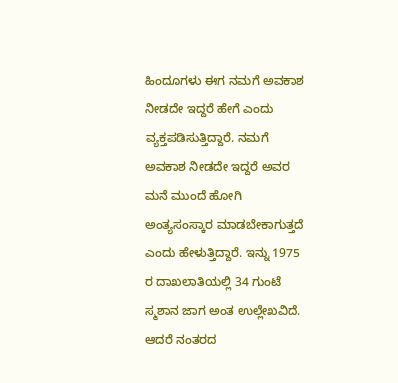ಹಿಂದೂಗಳು ಈಗ ನಮಗೆ ಅವಕಾಶ ನೀಡದೇ ಇದ್ದರೆ ಹೇಗೆ ಎಂದು  ವ್ಯಕ್ತಪಡಿಸುತ್ತಿದ್ದಾರೆ. ನಮಗೆ ಅವಕಾಶ ನೀಡದೇ ಇದ್ದರೆ ಅವರ ಮನೆ ಮುಂದೆ ಹೋಗಿ ಅಂತ್ಯಸಂಸ್ಕಾರ ಮಾಡಬೇಕಾಗುತ್ತದೆ ಎಂದು ಹೇಳುತ್ತಿದ್ದಾರೆ. ಇನ್ನು 1975 ರ ದಾಖಲಾತಿಯಲ್ಲಿ 34 ಗುಂಟೆ ಸ್ಮಶಾನ ಜಾಗ ಅಂತ ಉಲ್ಲೇಖವಿದೆ. ಆದರೆ ನಂತರದ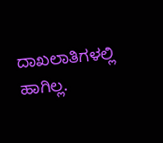ದಾಖಲಾತಿಗಳಲ್ಲಿ ಹಾಗಿಲ್ಲ.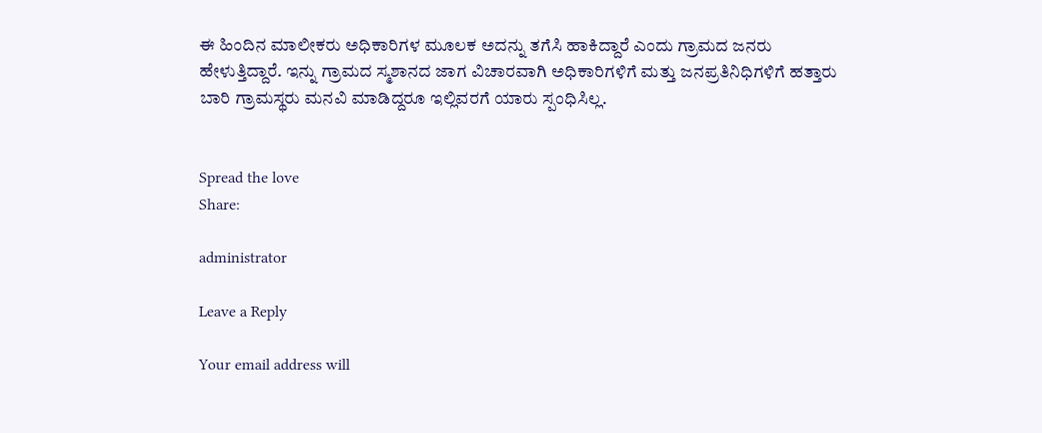ಈ ಹಿಂದಿನ ಮಾಲೀಕರು ಅಧಿಕಾರಿಗಳ ಮೂಲಕ ಅದನ್ನು ತಗೆಸಿ ಹಾಕಿದ್ದಾರೆ ಎಂದು ಗ್ರಾಮದ ಜನರು ಹೇಳುತ್ತಿದ್ದಾರೆ. ಇನ್ನು ಗ್ರಾಮದ ಸ್ಮಶಾನದ ಜಾಗ ವಿಚಾರವಾಗಿ ಅಧಿಕಾರಿಗಳಿಗೆ ಮತ್ತು ಜನಪ್ರತಿನಿಧಿಗಳಿಗೆ ಹತ್ತಾರು ಬಾರಿ ಗ್ರಾಮಸ್ಥರು ಮನವಿ ಮಾಡಿದ್ದರೂ ಇಲ್ಲಿವರಗೆ ಯಾರು ಸ್ಪಂಧಿಸಿಲ್ಲ.


Spread the love
Share:

administrator

Leave a Reply

Your email address will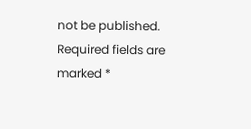not be published. Required fields are marked *